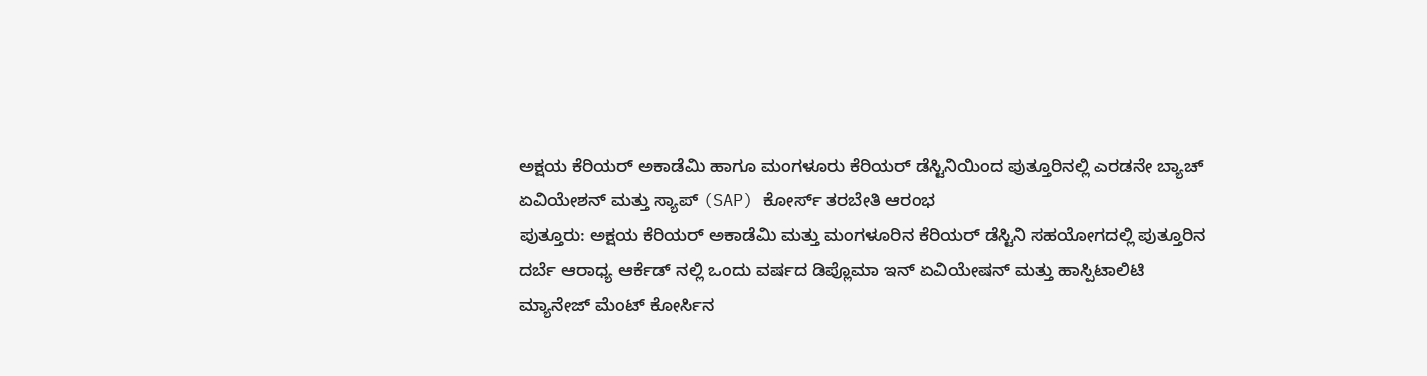ಅಕ್ಷಯ ಕೆರಿಯರ್ ಅಕಾಡೆಮಿ ಹಾಗೂ ಮಂಗಳೂರು ಕೆರಿಯರ್ ಡೆಸ್ಟಿನಿಯಿಂದ ಪುತ್ತೂರಿನಲ್ಲಿ ಎರಡನೇ ಬ್ಯಾಚ್ ಏವಿಯೇಶನ್ ಮತ್ತು ಸ್ಯಾಪ್ (SAP) ಕೋರ್ಸ್ ತರಬೇತಿ ಆರಂಭ
ಪುತ್ತೂರು: ಅಕ್ಷಯ ಕೆರಿಯರ್ ಅಕಾಡೆಮಿ ಮತ್ತು ಮಂಗಳೂರಿನ ಕೆರಿಯರ್ ಡೆಸ್ಟಿನಿ ಸಹಯೋಗದಲ್ಲಿ ಪುತ್ತೂರಿನ ದರ್ಬೆ ಆರಾಧ್ಯ ಆರ್ಕೆಡ್ ನಲ್ಲಿ ಒಂದು ವರ್ಷದ ಡಿಪ್ಲೊಮಾ ಇನ್ ಏವಿಯೇಷನ್ ಮತ್ತು ಹಾಸ್ಪಿಟಾಲಿಟಿ ಮ್ಯಾನೇಜ್ ಮೆಂಟ್ ಕೋರ್ಸಿನ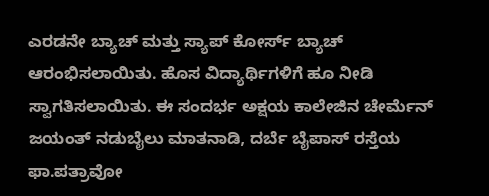ಎರಡನೇ ಬ್ಯಾಚ್ ಮತ್ತು ಸ್ಯಾಪ್ ಕೋರ್ಸ್ ಬ್ಯಾಚ್ ಆರಂಭಿಸಲಾಯಿತು. ಹೊಸ ವಿದ್ಯಾರ್ಥಿಗಳಿಗೆ ಹೂ ನೀಡಿ ಸ್ವಾಗತಿಸಲಾಯಿತು. ಈ ಸಂದರ್ಭ ಅಕ್ಷಯ ಕಾಲೇಜಿನ ಚೇರ್ಮೆನ್ ಜಯಂತ್ ನಡುಬೈಲು ಮಾತನಾಡಿ, ದರ್ಬೆ ಬೈಪಾಸ್ ರಸ್ತೆಯ ಫಾ.ಪತ್ರಾವೋ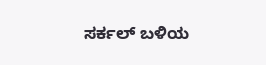ಸರ್ಕಲ್ ಬಳಿಯ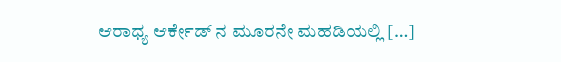ಆರಾಧ್ಯ ಆರ್ಕೇಡ್ ನ ಮೂರನೇ ಮಹಡಿಯಲ್ಲಿ […]